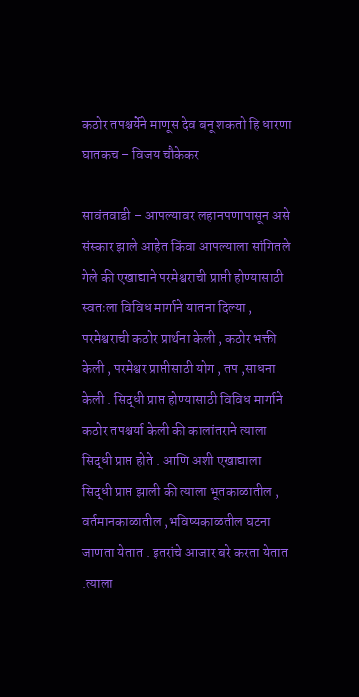कठोर तपश्चर्येने माणूस देव बनू शकतो हि धारणा घातकच – विजय चौकेकर

सावंतवाडी – आपल्यावर लहानपणापासून असे संस्कार झाले आहेत किंवा आपल्याला सांगितले गेले की एखाद्याने परमेश्वराची प्राप्ती होण्यासाठी स्वतःला विविध मार्गाने यातना दिल्या , परमेश्वराची कठोर प्रार्थना केली , कठोर भक्ती केली , परमेश्वर प्राप्तीसाठी योग , तप ,साधना केली . सिद्धी प्राप्त होण्यासाठी विविध मार्गाने कठोर तपश्चर्या केली की कालांतराने त्याला सिद्धी प्राप्त होते . आणि अशी एखाद्याला सिद्धी प्राप्त झाली की त्याला भूतकाळातील , वर्तमानकाळातील ,भविष्यकाळतील घटना जाणता येतात . इतरांचे आजार बरे करता येतात .त्याला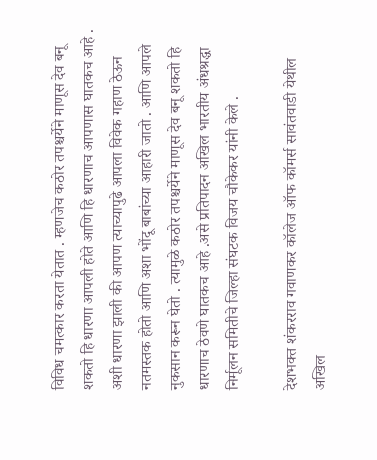विविध चमत्कार करता येतात . म्हणजेच कठोर तपश्चर्येने माणूस देव बनू शकतो हि धारणा आपली होते आणि हि धारणाच आपणास घातकच आहे . अशी धारणा झाली की आपण त्याच्यापुढे आपला विवेक गहाण ठेऊन नतमस्तक होतो आणि अशा भोंदू बाबांच्या आहारी जातो . आणि आपले नुकसान करून घेतो . त्यामुळे कठोर तपश्चर्येने माणूस देव बनू शकतो हि धारणाच ठेवणे घातकच आहे .असे प्रतिपादन अखिल भारतीय अंधश्रद्धा निर्मूलन समितीचे जिल्हा संघटक विजय चौकेकर यांनी केले .

देशभक्त शंकरराव गवाणकर कॉलेज ऑफ कॉमर्स सावंतवाडी येथील अखिल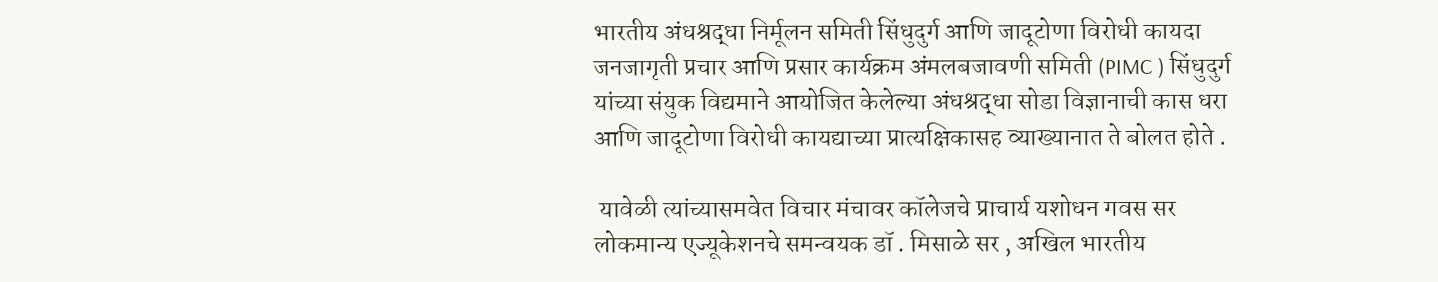भारतीय अंधश्रद्धा निर्मूलन समिती सिंधुदुर्ग आणि जादूटोणा विरोधी कायदा जनजागृती प्रचार आणि प्रसार कार्यक्रम अंमलबजावणी समिती (PIMC ) सिंधुदुर्ग यांच्या संयुक विद्यमाने आयोजित केलेल्या अंधश्रद्धा सोडा विज्ञानाची कास धरा आणि जादूटोणा विरोधी कायद्याच्या प्रात्यक्षिकासह व्याख्यानात ते बोलत होते .

 यावेळी त्यांच्यासमवेत विचार मंचावर कॉलेजचे प्राचार्य यशोधन गवस सर लोकमान्य एज्यूकेशनचे समन्वयक डॉ . मिसाळे सर , अखिल भारतीय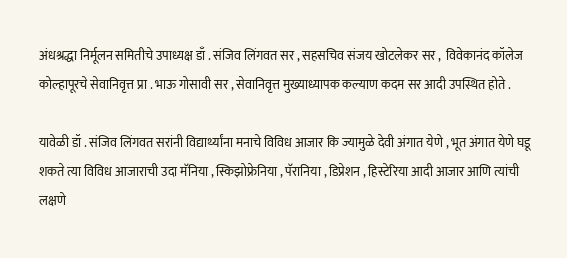अंधश्रद्धा निर्मूलन समितीचे उपाध्यक्ष डाँ . संजिव लिंगवत सर , सहसचिव संजय खोटलेकर सर ,  विवेकानंद कॉलेज कोल्हापूरचे सेवानिवृत्त प्रा . भाऊ गोसावी सर , सेवानिवृत्त मुख्याध्यापक कल्याण कदम सर आदी उपस्थित होते .

यावेळी डॉ . संजिव लिंगवत सरांनी विद्यार्थ्यांना मनाचे विविध आजार कि ज्यामुळे देवी अंगात येणे , भूत अंगात येणे घडू शकते त्या विविध आजाराची उदा मॅनिया , स्किझोफ्रेनिया , पॅरानिया , डिप्रेशन , हिस्टेरिया आदी आजार आणि त्यांची लक्षणे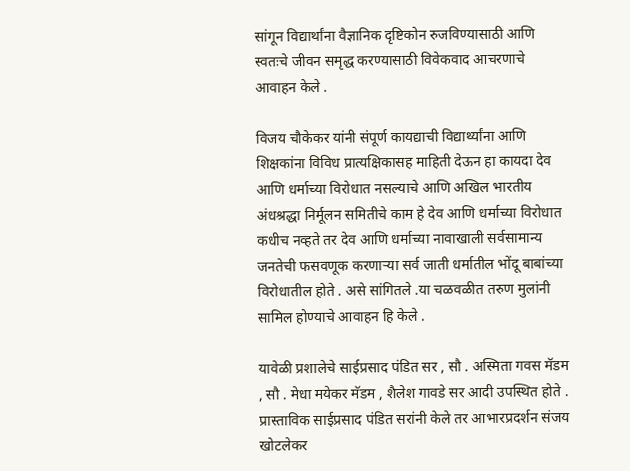सांगून विद्यार्थांना वैज्ञानिक दृष्टिकोन रुजविण्यासाठी आणि स्वतःचे जीवन समृद्ध करण्यासाठी विवेकवाद आचरणाचे आवाहन केले .

विजय चौकेकर यांनी संपूर्ण कायद्याची विद्यार्थ्यांना आणि शिक्षकांना विविध प्रात्यक्षिकासह माहिती देऊन हा कायदा देव आणि धर्माच्या विरोधात नसल्याचे आणि अखिल भारतीय अंधश्रद्धा निर्मूलन समितीचे काम हे देव आणि धर्माच्या विरोधात कधीच नव्हते तर देव आणि धर्माच्या नावाखाली सर्वसामान्य जनतेची फसवणूक करणाऱ्या सर्व जाती धर्मातील भोंदू बाबांच्या विरोधातील होते . असे सांगितले .या चळवळीत तरुण मुलांनी सामिल होण्याचे आवाहन हि केले .

यावेळी प्रशालेचे साईप्रसाद पंडित सर , सौ . अस्मिता गवस मॅडम , सौ . मेधा मयेकर मॅडम , शैलेश गावडे सर आदी उपस्थित होते .
प्रास्ताविक साईप्रसाद पंडित सरांनी केले तर आभारप्रदर्शन संजय खोटलेकर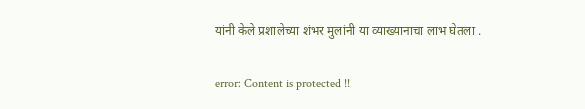यांनी केले प्रशालेच्या शंभर मुलांनी या व्याख्यानाचा लाभ घेतला .

error: Content is protected !!